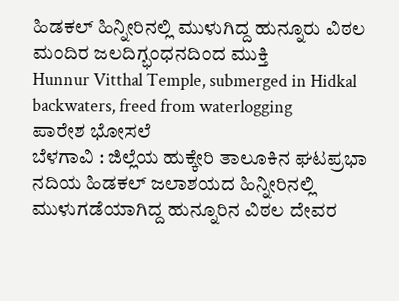ಹಿಡಕಲ್ ಹಿನ್ನೀರಿನಲ್ಲಿ ಮುಳುಗಿದ್ದ ಹುನ್ನೂರು ವಿಠಲ ಮಂದಿರ ಜಲದಿಗ್ಭಂಧನದಿಂದ ಮುಕ್ತಿ
Hunnur Vitthal Temple, submerged in Hidkal backwaters, freed from waterlogging
ಪಾರೇಶ ಭೋಸಲೆ
ಬೆಳಗಾವಿ : ಜಿಲ್ಲೆಯ ಹುಕ್ಕೇರಿ ತಾಲೂಕಿನ ಘಟಪ್ರಭಾ ನದಿಯ ಹಿಡಕಲ್ ಜಲಾಶಯದ ಹಿನ್ನೀರಿನಲ್ಲಿ ಮುಳುಗಡೆಯಾಗಿದ್ದ ಹುನ್ನೂರಿನ ವಿಠಲ ದೇವರ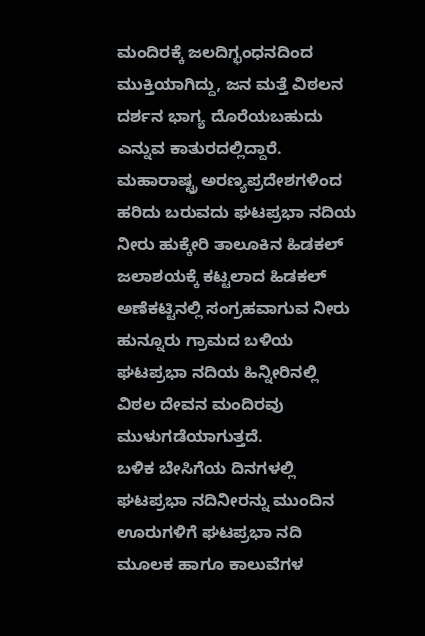ಮಂದಿರಕ್ಕೆ ಜಲದಿಗ್ಭಂಧನದಿಂದ ಮುಕ್ತಿಯಾಗಿದ್ದು, ಜನ ಮತ್ತೆ ವಿಠಲನ ದರ್ಶನ ಭಾಗ್ಯ ದೊರೆಯಬಹುದು ಎನ್ನುವ ಕಾತುರದಲ್ಲಿದ್ದಾರೆ.
ಮಹಾರಾಷ್ಟ್ರ ಅರಣ್ಯಪ್ರದೇಶಗಳಿಂದ ಹರಿದು ಬರುವದು ಘಟಪ್ರಭಾ ನದಿಯ ನೀರು ಹುಕ್ಕೇರಿ ತಾಲೂಕಿನ ಹಿಡಕಲ್ ಜಲಾಶಯಕ್ಕೆ ಕಟ್ಟಲಾದ ಹಿಡಕಲ್ ಅಣೆಕಟ್ಟಿನಲ್ಲಿ ಸಂಗ್ರಹವಾಗುವ ನೀರು ಹುನ್ನೂರು ಗ್ರಾಮದ ಬಳಿಯ ಘಟಪ್ರಭಾ ನದಿಯ ಹಿನ್ನೀರಿನಲ್ಲಿ ವಿಠಲ ದೇವನ ಮಂದಿರವು ಮುಳುಗಡೆಯಾಗುತ್ತದೆ.
ಬಳಿಕ ಬೇಸಿಗೆಯ ದಿನಗಳಲ್ಲಿ ಘಟಪ್ರಭಾ ನದಿನೀರನ್ನು ಮುಂದಿನ ಊರುಗಳಿಗೆ ಘಟಪ್ರಭಾ ನದಿ ಮೂಲಕ ಹಾಗೂ ಕಾಲುವೆಗಳ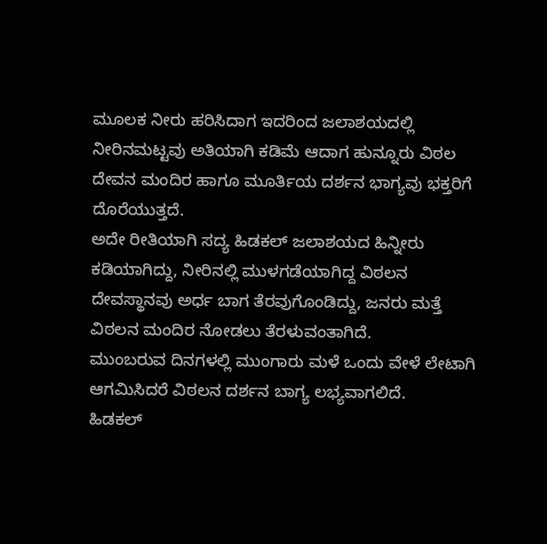ಮೂಲಕ ನೀರು ಹರಿಸಿದಾಗ ಇದರಿಂದ ಜಲಾಶಯದಲ್ಲಿ ನೀರಿನಮಟ್ಟವು ಅತಿಯಾಗಿ ಕಡಿಮೆ ಆದಾಗ ಹುನ್ನೂರು ವಿಠಲ ದೇವನ ಮಂದಿರ ಹಾಗೂ ಮೂರ್ತಿಯ ದರ್ಶನ ಭಾಗ್ಯವು ಭಕ್ತರಿಗೆ ದೊರೆಯುತ್ತದೆ.
ಅದೇ ರೀತಿಯಾಗಿ ಸದ್ಯ ಹಿಡಕಲ್ ಜಲಾಶಯದ ಹಿನ್ನೀರು ಕಡಿಯಾಗಿದ್ದು, ನೀರಿನಲ್ಲಿ ಮುಳಗಡೆಯಾಗಿದ್ದ ವಿಠಲನ ದೇವಸ್ಥಾನವು ಅರ್ಧ ಬಾಗ ತೆರವುಗೊಂಡಿದ್ದು, ಜನರು ಮತ್ತೆ ವಿಠಲನ ಮಂದಿರ ನೋಡಲು ತೆರಳುವಂತಾಗಿದೆ.
ಮುಂಬರುವ ದಿನಗಳಲ್ಲಿ ಮುಂಗಾರು ಮಳೆ ಒಂದು ವೇಳೆ ಲೇಟಾಗಿ ಆಗಮಿಸಿದರೆ ವಿಠಲನ ದರ್ಶನ ಬಾಗ್ಯ ಲಭ್ಯವಾಗಲಿದೆ.
ಹಿಡಕಲ್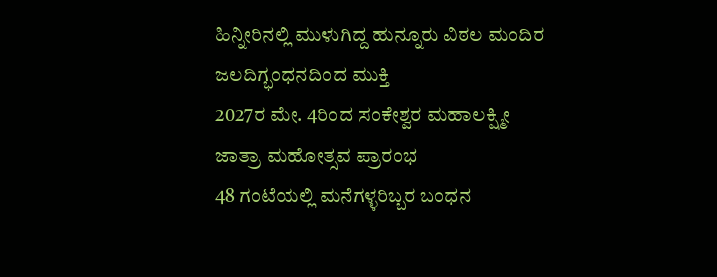ಹಿನ್ನೀರಿನಲ್ಲಿ ಮುಳುಗಿದ್ದ ಹುನ್ನೂರು ವಿಠಲ ಮಂದಿರ ಜಲದಿಗ್ಭಂಧನದಿಂದ ಮುಕ್ತಿ
2027ರ ಮೇ. 4ರಿಂದ ಸಂಕೇಶ್ವರ ಮಹಾಲಕ್ಷ್ಮೀ ಜಾತ್ರಾ ಮಹೋತ್ಸವ ಪ್ರಾರಂಭ
48 ಗಂಟೆಯಲ್ಲಿ ಮನೆಗಳ್ಳರಿಬ್ಬರ ಬಂಧನ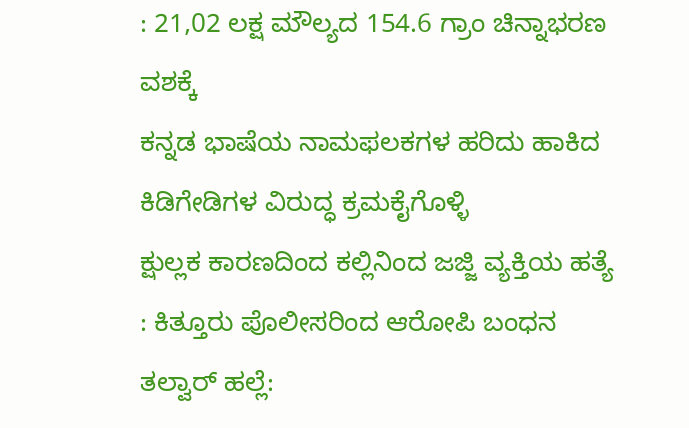: 21,02 ಲಕ್ಷ ಮೌಲ್ಯದ 154.6 ಗ್ರಾಂ ಚಿನ್ನಾಭರಣ ವಶಕ್ಕೆ
ಕನ್ನಡ ಭಾಷೆಯ ನಾಮಫಲಕಗಳ ಹರಿದು ಹಾಕಿದ ಕಿಡಿಗೇಡಿಗಳ ವಿರುದ್ಧ ಕ್ರಮಕೈಗೊಳ್ಳಿ
ಕ್ಷುಲ್ಲಕ ಕಾರಣದಿಂದ ಕಲ್ಲಿನಿಂದ ಜಜ್ಜಿ ವ್ಯಕ್ತಿಯ ಹತ್ಯೆ : ಕಿತ್ತೂರು ಪೊಲೀಸರಿಂದ ಆರೋಪಿ ಬಂಧನ
ತಲ್ವಾರ್ ಹಲ್ಲೆ: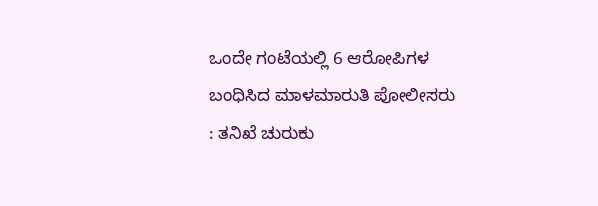ಒಂದೇ ಗಂಟೆಯಲ್ಲಿ 6 ಆರೋಪಿಗಳ ಬಂಧಿಸಿದ ಮಾಳಮಾರುತಿ ಪೋಲೀಸರು : ತನಿಖೆ ಚುರುಕು